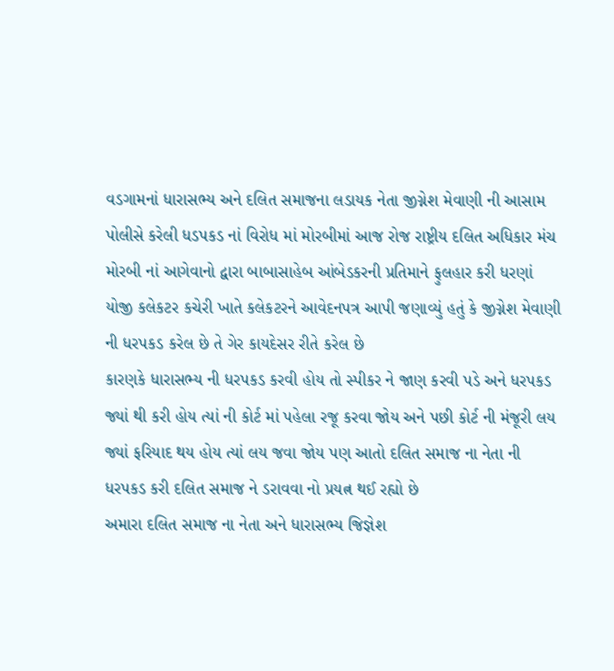વડગામનાં ધારાસભ્ય અને દલિત સમાજના લડાયક નેતા જીગ્નેશ મેવાણી ની આસામ પોલીસે કરેલી ધડપકડ નાં વિરોધ માં મોરબીમાં આજ રોજ રાષ્ટ્રીય દલિત અધિકાર મંચ મોરબી નાં આગેવાનો દ્વારા બાબાસાહેબ આંબેડકરની પ્રતિમાને ફુલહાર કરી ધરણાં યોજી કલેકટર કચેરી ખાતે કલેકટરને આવેદનપત્ર આપી જણાવ્યું હતું કે જીગ્નેશ મેવાણી ની ધરપકડ કરેલ છે તે ગેર કાયદેસર રીતે કરેલ છે
કારણકે ધારાસભ્ય ની ધરપકડ કરવી હોય તો સ્પીકર ને જાણ કરવી પડે અને ધરપકડ જ્યાં થી કરી હોય ત્યાં ની કોર્ટ માં પહેલા રજૂ કરવા જોય અને પછી કોર્ટ ની મંજૂરી લય જ્યાં ફરિયાદ થય હોય ત્યાં લય જવા જોય પણ આતો દલિત સમાજ ના નેતા ની ધરપકડ કરી દલિત સમાજ ને ડરાવવા નો પ્રયત્ન થઈ રહ્યો છે
અમારા દલિત સમાજ ના નેતા અને ધારાસભ્ય જિજ્ઞેશ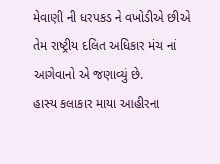મેવાણી ની ધરપકડ ને વખોડીએ છીએ તેમ રાષ્ટ્રીય દલિત અધિકાર મંચ નાં આગેવાનો એ જણાવ્યું છે.
હાસ્ય કલાકાર માયા આહીરના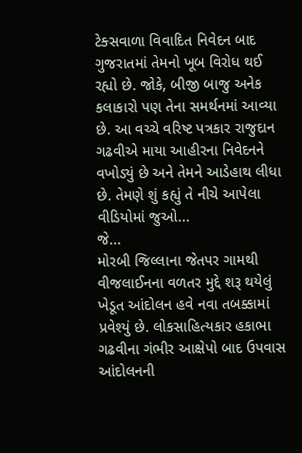ટેક્સવાળા વિવાદિત નિવેદન બાદ ગુજરાતમાં તેમનો ખૂબ વિરોધ થઈ રહ્યો છે. જોકે, બીજી બાજુ અનેક કલાકારો પણ તેના સમર્થનમાં આવ્યા છે. આ વચ્ચે વરિષ્ટ પત્રકાર રાજુદાન ગઢવીએ માયા આહીરના નિવેદનને વખોડ્યું છે અને તેમને આડેહાથ લીધા છે. તેમણે શું કહ્યું તે નીચે આપેલા વીડિયોમાં જુઓ...
જે...
મોરબી જિલ્લાના જેતપર ગામથી વીજલાઈનના વળતર મુદ્દે શરૂ થયેલું ખેડૂત આંદોલન હવે નવા તબક્કામાં પ્રવેશ્યું છે. લોકસાહિત્યકાર હકાભા ગઢવીના ગંભીર આક્ષેપો બાદ ઉપવાસ આંદોલનની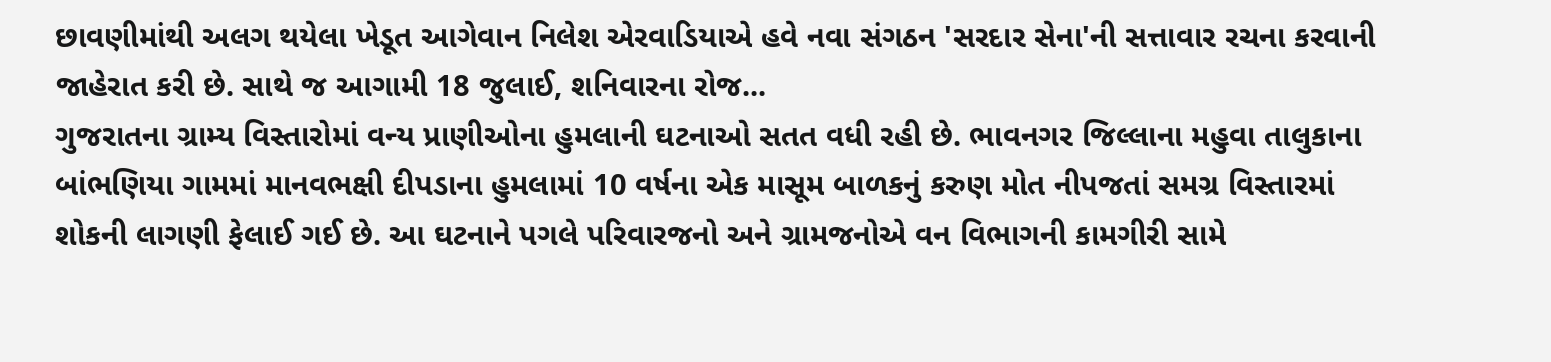છાવણીમાંથી અલગ થયેલા ખેડૂત આગેવાન નિલેશ એરવાડિયાએ હવે નવા સંગઠન 'સરદાર સેના'ની સત્તાવાર રચના કરવાની જાહેરાત કરી છે. સાથે જ આગામી 18 જુલાઈ, શનિવારના રોજ...
ગુજરાતના ગ્રામ્ય વિસ્તારોમાં વન્ય પ્રાણીઓના હુમલાની ઘટનાઓ સતત વધી રહી છે. ભાવનગર જિલ્લાના મહુવા તાલુકાના બાંભણિયા ગામમાં માનવભક્ષી દીપડાના હુમલામાં 10 વર્ષના એક માસૂમ બાળકનું કરુણ મોત નીપજતાં સમગ્ર વિસ્તારમાં શોકની લાગણી ફેલાઈ ગઈ છે. આ ઘટનાને પગલે પરિવારજનો અને ગ્રામજનોએ વન વિભાગની કામગીરી સામે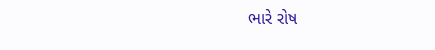ભારે રોષ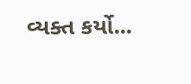વ્યક્ત કર્યો...